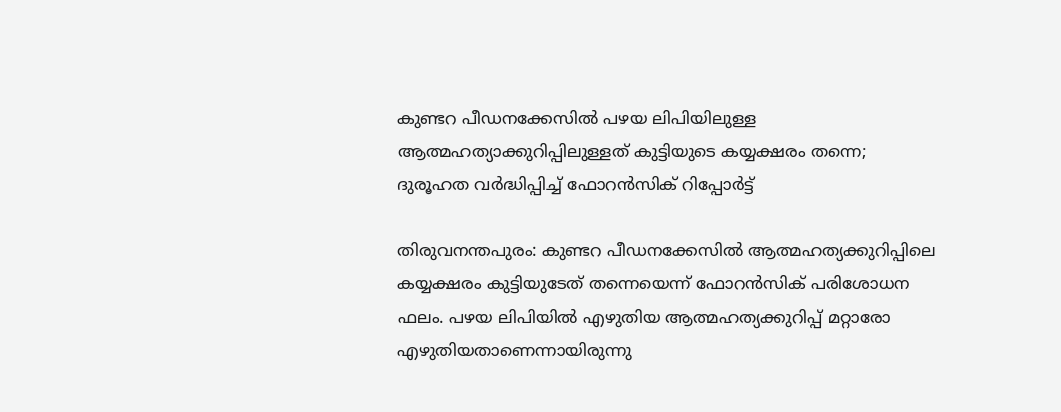കുണ്ടറ പീഡനക്കേസില്‍ പഴയ ലിപിയിലുള്ള ആത്മഹത്യാക്കുറിപ്പിലുള്ളത് കുട്ടിയുടെ കയ്യക്ഷരം തന്നെ; ദുരൂഹത വര്‍ദ്ധിപ്പിച്ച് ഫോറന്‍സിക് റിപ്പോര്‍ട്ട്

തിരുവനന്തപുരം: കുണ്ടറ പീഡനക്കേസില്‍ ആത്മഹത്യക്കുറിപ്പിലെ കയ്യക്ഷരം കുട്ടിയുടേത് തന്നെയെന്ന് ഫോറന്‍സിക് പരിശോധന ഫലം. പഴയ ലിപിയില്‍ എഴുതിയ ആത്മഹത്യക്കുറിപ്പ് മറ്റാരോ എഴുതിയതാണെന്നായിരുന്നു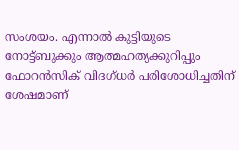സംശയം. എന്നാല്‍ കുട്ടിയുടെ നോട്ട്ബുക്കും ആത്മഹത്യക്കുറിപ്പും ഫോറന്‍സിക് വിദഗ്ധര്‍ പരിശോധിച്ചതിന് ശേഷമാണ്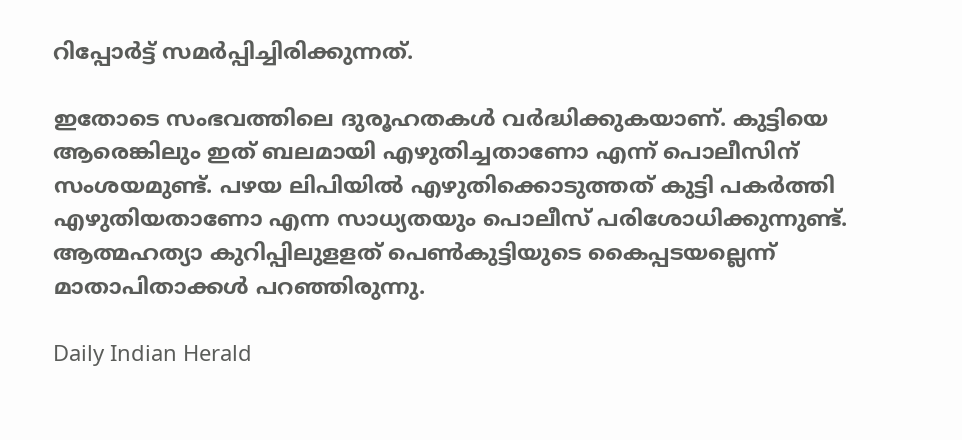റിപ്പോര്‍ട്ട് സമര്‍പ്പിച്ചിരിക്കുന്നത്.

ഇതോടെ സംഭവത്തിലെ ദുരൂഹതകള്‍ വര്‍ദ്ധിക്കുകയാണ്. കുട്ടിയെ ആരെങ്കിലും ഇത് ബലമായി എഴുതിച്ചതാണോ എന്ന് പൊലീസിന് സംശയമുണ്ട്. പഴയ ലിപിയില്‍ എഴുതിക്കൊടുത്തത് കുട്ടി പകര്‍ത്തി എഴുതിയതാണോ എന്ന സാധ്യതയും പൊലീസ് പരിശോധിക്കുന്നുണ്ട്. ആത്മഹത്യാ കുറിപ്പിലുളളത് പെണ്‍കുട്ടിയുടെ കൈപ്പടയല്ലെന്ന് മാതാപിതാക്കള്‍ പറഞ്ഞിരുന്നു.

Daily Indian Herald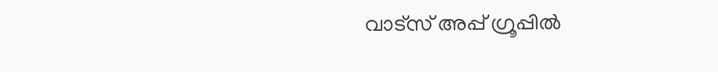വാട്സ് അപ്പ് ഗ്രൂപ്പിൽ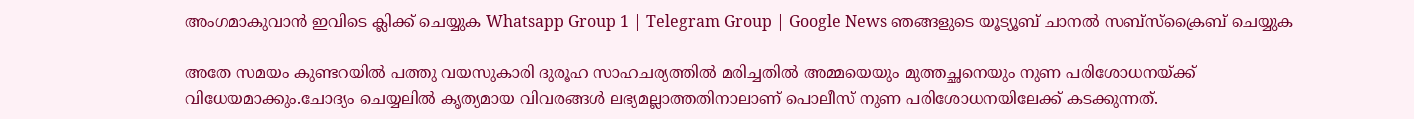അംഗമാകുവാൻ ഇവിടെ ക്ലിക്ക് ചെയ്യുക Whatsapp Group 1 | Telegram Group | Google News ഞങ്ങളുടെ യൂട്യൂബ് ചാനൽ സബ്സ്ക്രൈബ് ചെയ്യുക

അതേ സമയം കുണ്ടറയില്‍ പത്തു വയസുകാരി ദുരൂഹ സാഹചര്യത്തില്‍ മരിച്ചതില്‍ അമ്മയെയും മുത്തച്ഛനെയും നുണ പരിശോധനയ്ക്ക് വിധേയമാക്കും.ചോദ്യം ചെയ്യലില്‍ കൃത്യമായ വിവരങ്ങള്‍ ലഭ്യമല്ലാത്തതിനാലാണ് പൊലീസ് നുണ പരിശോധനയിലേക്ക് കടക്കുന്നത്.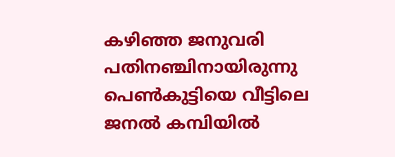കഴിഞ്ഞ ജനുവരി പതിനഞ്ചിനായിരുന്നു പെണ്‍കുട്ടിയെ വീട്ടിലെ ജനല്‍ കമ്പിയില്‍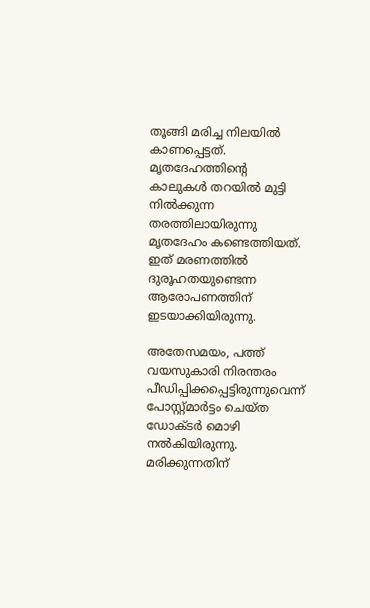തൂങ്ങി മരിച്ച നിലയില്‍ കാണപ്പെട്ടത്. മൃതദേഹത്തിന്റെ കാലുകള്‍ തറയില്‍ മുട്ടി നില്‍ക്കുന്ന തരത്തിലായിരുന്നു മൃതദേഹം കണ്ടെത്തിയത്. ഇത് മരണത്തില്‍ ദുരൂഹതയുണ്ടെന്ന ആരോപണത്തിന് ഇടയാക്കിയിരുന്നു.

അതേസമയം, പത്ത് വയസുകാരി നിരന്തരം പീഡിപ്പിക്കപ്പെട്ടിരുന്നുവെന്ന് പോസ്റ്റ്മാര്‍ട്ടം ചെയ്ത ഡോക്ടര്‍ മൊഴി നല്‍കിയിരുന്നു. മരിക്കുന്നതിന്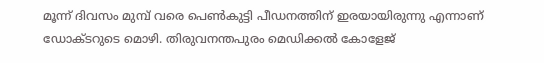മൂന്ന് ദിവസം മുമ്പ് വരെ പെണ്‍കുട്ടി പീഡനത്തിന് ഇരയായിരുന്നു എന്നാണ് ഡോക്ടറുടെ മൊഴി. തിരുവനന്തപുരം മെഡിക്കല്‍ കോളേജ്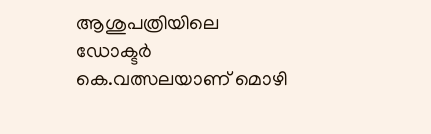ആശുപത്രിയിലെ ഡോക്ടര്‍ കെ.വത്സലയാണ് മൊഴി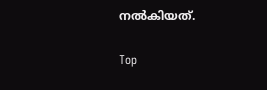നല്‍കിയത്.

Top